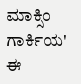ಮಾಕ್ಸಿಂ ಗಾರ್ಕಿಯ' ಈ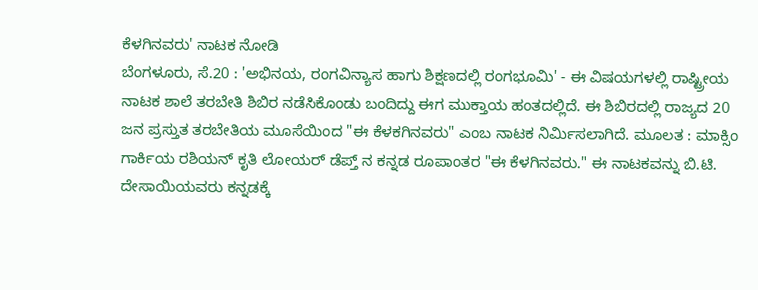ಕೆಳಗಿನವರು' ನಾಟಕ ನೋಡಿ
ಬೆಂಗಳೂರು, ಸೆ.20 : 'ಅಭಿನಯ, ರಂಗವಿನ್ಯಾಸ ಹಾಗು ಶಿಕ್ಷಣದಲ್ಲಿ ರಂಗಭೂಮಿ' - ಈ ವಿಷಯಗಳಲ್ಲಿ ರಾಷ್ಟ್ರೀಯ ನಾಟಕ ಶಾಲೆ ತರಬೇತಿ ಶಿಬಿರ ನಡೆಸಿಕೊಂಡು ಬಂದಿದ್ದು ಈಗ ಮುಕ್ತಾಯ ಹಂತದಲ್ಲಿದೆ. ಈ ಶಿಬಿರದಲ್ಲಿ ರಾಜ್ಯದ 20 ಜನ ಪ್ರಸ್ತುತ ತರಬೇತಿಯ ಮೂಸೆಯಿಂದ "ಈ ಕೆಳಕಗಿನವರು" ಎಂಬ ನಾಟಕ ನಿರ್ಮಿಸಲಾಗಿದೆ. ಮೂಲತ : ಮಾಕ್ಸಿಂ ಗಾರ್ಕಿಯ ರಶಿಯನ್ ಕೃತಿ ಲೋಯರ್ ಡೆಪ್ತ್ ನ ಕನ್ನಡ ರೂಪಾಂತರ "ಈ ಕೆಳಗಿನವರು." ಈ ನಾಟಕವನ್ನು ಬಿ.ಟಿ. ದೇಸಾಯಿಯವರು ಕನ್ನಡಕ್ಕೆ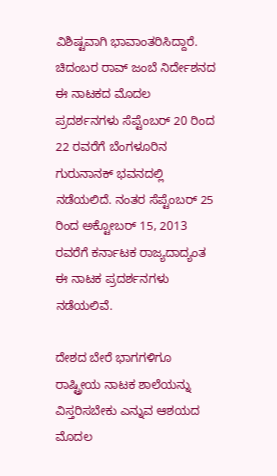ವಿಶಿಷ್ಟವಾಗಿ ಭಾವಾಂತರಿಸಿದ್ದಾರೆ.
ಚಿದಂಬರ ರಾವ್ ಜಂಬೆ ನಿರ್ದೇಶನದ ಈ ನಾಟಕದ ಮೊದಲ ಪ್ರದರ್ಶನಗಳು ಸೆಪ್ಟೆಂಬರ್ 20 ರಿಂದ 22 ರವರೆಗೆ ಬೆಂಗಳೂರಿನ ಗುರುನಾನಕ್ ಭವನದಲ್ಲಿ ನಡೆಯಲಿದೆ. ನಂತರ ಸೆಪ್ಟೆಂಬರ್ 25 ರಿಂದ ಅಕ್ಟೋಬರ್ 15, 2013 ರವರೆಗೆ ಕರ್ನಾಟಕ ರಾಜ್ಯದಾದ್ಯಂತ ಈ ನಾಟಕ ಪ್ರದರ್ಶನಗಳು ನಡೆಯಲಿವೆ.

ದೇಶದ ಬೇರೆ ಭಾಗಗಳಿಗೂ ರಾಷ್ಟ್ರೀಯ ನಾಟಕ ಶಾಲೆಯನ್ನು ವಿಸ್ತರಿಸಬೇಕು ಎನ್ನುವ ಆಶಯದ ಮೊದಲ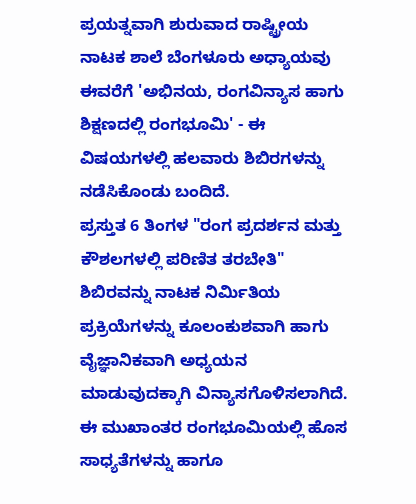ಪ್ರಯತ್ನವಾಗಿ ಶುರುವಾದ ರಾಷ್ಟ್ರೀಯ ನಾಟಕ ಶಾಲೆ ಬೆಂಗಳೂರು ಅಧ್ಯಾಯವು ಈವರೆಗೆ 'ಅಭಿನಯ, ರಂಗವಿನ್ಯಾಸ ಹಾಗು ಶಿಕ್ಷಣದಲ್ಲಿ ರಂಗಭೂಮಿ' - ಈ ವಿಷಯಗಳಲ್ಲಿ ಹಲವಾರು ಶಿಬಿರಗಳನ್ನು ನಡೆಸಿಕೊಂಡು ಬಂದಿದೆ.
ಪ್ರಸ್ತುತ 6 ತಿಂಗಳ "ರಂಗ ಪ್ರದರ್ಶನ ಮತ್ತು ಕೌಶಲಗಳಲ್ಲಿ ಪರಿಣಿತ ತರಬೇತಿ" ಶಿಬಿರವನ್ನು ನಾಟಕ ನಿರ್ಮಿತಿಯ ಪ್ರಕ್ರಿಯೆಗಳನ್ನು ಕೂಲಂಕುಶವಾಗಿ ಹಾಗು ವೈಜ್ಞಾನಿಕವಾಗಿ ಅಧ್ಯಯನ ಮಾಡುವುದಕ್ಕಾಗಿ ವಿನ್ಯಾಸಗೊಳಿಸಲಾಗಿದೆ. ಈ ಮುಖಾಂತರ ರಂಗಭೂಮಿಯಲ್ಲಿ ಹೊಸ ಸಾಧ್ಯತೆಗಳನ್ನು ಹಾಗೂ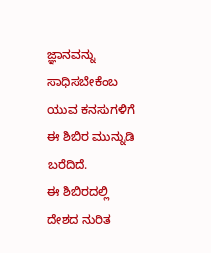ಜ್ಞಾನವನ್ನು ಸಾಧಿಸಬೇಕೆಂಬ ಯುವ ಕನಸುಗಳಿಗೆ ಈ ಶಿಬಿರ ಮುನ್ನುಡಿ ಬರೆದಿದೆ.
ಈ ಶಿಬಿರದಲ್ಲಿ ದೇಶದ ನುರಿತ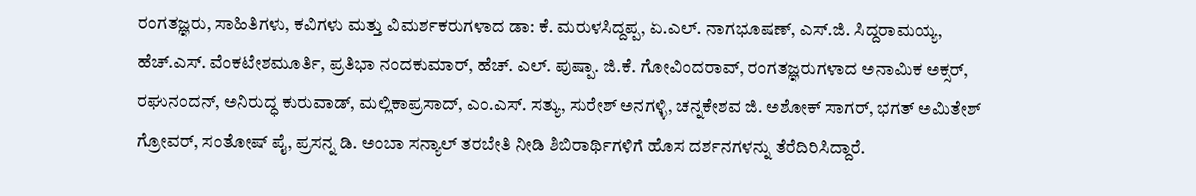ರಂಗತಜ್ಞರು, ಸಾಹಿತಿಗಳು, ಕವಿಗಳು ಮತ್ತು ವಿಮರ್ಶಕರುಗಳಾದ ಡಾ: ಕೆ. ಮರುಳಸಿದ್ದಪ್ಪ, ಏ.ಎಲ್. ನಾಗಭೂಷಣ್, ಎಸ್.ಜಿ. ಸಿದ್ದರಾಮಯ್ಯ, ಹೆಚ್.ಎಸ್. ವೆಂಕಟೇಶಮೂರ್ತಿ, ಪ್ರತಿಭಾ ನಂದಕುಮಾರ್, ಹೆಚ್. ಎಲ್. ಪುಷ್ಪಾ. ಜಿ.ಕೆ. ಗೋವಿಂದರಾವ್, ರಂಗತಜ್ಞರುಗಳಾದ ಅನಾಮಿಕ ಅಕ್ಸರ್, ರಘುನಂದನ್, ಅನಿರುದ್ಧ ಕುರುವಾಡ್, ಮಲ್ಲಿಕಾಪ್ರಸಾದ್, ಎಂ.ಎಸ್. ಸತ್ಯು, ಸುರೇಶ್ ಅನಗಳ್ಳಿ, ಚನ್ನಕೇಶವ ಜಿ. ಅಶೋಕ್ ಸಾಗರ್, ಭಗತ್ ಅಮಿತೇಶ್ ಗ್ರೋವರ್, ಸಂತೋಷ್ ಪೈ, ಪ್ರಸನ್ನ ಡಿ. ಅಂಬಾ ಸನ್ಯಾಲ್ ತರಬೇತಿ ನೀಡಿ ಶಿಬಿರಾರ್ಥಿಗಳಿಗೆ ಹೊಸ ದರ್ಶನಗಳನ್ನು ತೆರೆದಿರಿಸಿದ್ದಾರೆ.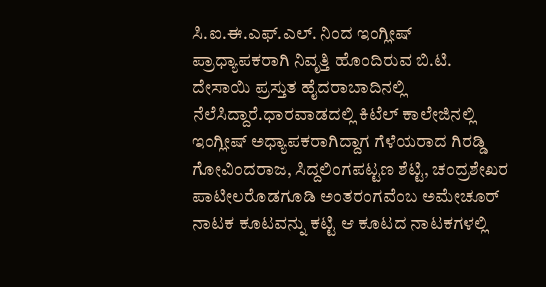ಸಿ.ಐ.ಈ.ಎಫ್.ಎಲ್. ನಿಂದ ಇಂಗ್ಲೀಷ್ ಪ್ರಾಧ್ಯಾಪಕರಾಗಿ ನಿವೃತ್ತಿ ಹೊಂದಿರುವ ಬಿ.ಟಿ. ದೇಸಾಯಿ ಪ್ರಸ್ತುತ ಹೈದರಾಬಾದಿನಲ್ಲಿ ನೆಲೆಸಿದ್ದಾರೆ.ಧಾರವಾಡದಲ್ಲಿ ಕಿಟೆಲ್ ಕಾಲೇಜಿನಲ್ಲಿ ಇಂಗ್ಲೀಷ್ ಅಧ್ಯಾಪಕರಾಗಿದ್ದಾಗ ಗೆಳೆಯರಾದ ಗಿರಡ್ಡಿ ಗೋವಿಂದರಾಜ, ಸಿದ್ದಲಿಂಗಪಟ್ಟಣ ಶೆಟ್ಟಿ, ಚಂದ್ರಶೇಖರ ಪಾಟೀಲರೊಡಗೂಡಿ ಅಂತರಂಗವೆಂಬ ಅಮೇಚೂರ್ ನಾಟಕ ಕೂಟವನ್ನು ಕಟ್ಟಿ ಆ ಕೂಟದ ನಾಟಕಗಳಲ್ಲಿ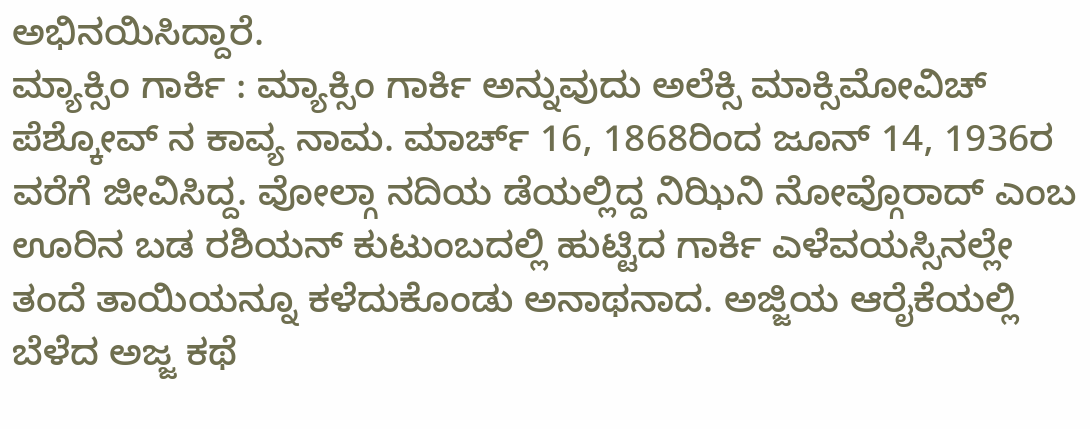ಅಭಿನಯಿಸಿದ್ದಾರೆ.
ಮ್ಯಾಕ್ಸಿಂ ಗಾರ್ಕಿ : ಮ್ಯಾಕ್ಸಿಂ ಗಾರ್ಕಿ ಅನ್ನುವುದು ಅಲೆಕ್ಸಿ ಮಾಕ್ಸಿಮೋವಿಚ್ ಪೆಶ್ಕೋವ್ ನ ಕಾವ್ಯ ನಾಮ. ಮಾರ್ಚ್ 16, 1868ರಿಂದ ಜೂನ್ 14, 1936ರ ವರೆಗೆ ಜೀವಿಸಿದ್ದ. ವೋಲ್ಗಾ ನದಿಯ ಡೆಯಲ್ಲಿದ್ದ ನಿಝಿನಿ ನೋವ್ಗೊರಾದ್ ಎಂಬ ಊರಿನ ಬಡ ರಶಿಯನ್ ಕುಟುಂಬದಲ್ಲಿ ಹುಟ್ಟಿದ ಗಾರ್ಕಿ ಎಳೆವಯಸ್ಸಿನಲ್ಲೇ ತಂದೆ ತಾಯಿಯನ್ನೂ ಕಳೆದುಕೊಂಡು ಅನಾಥನಾದ. ಅಜ್ಜಿಯ ಆರೈಕೆಯಲ್ಲಿ ಬೆಳೆದ ಅಜ್ಜ ಕಥೆ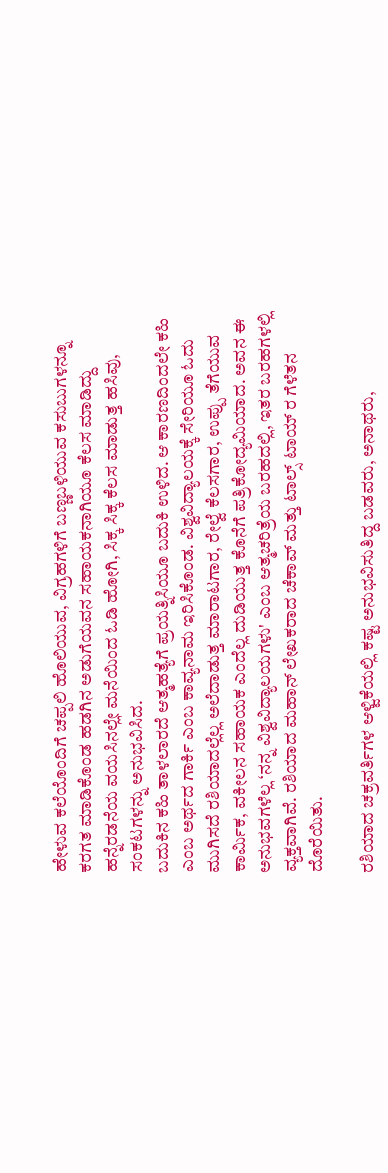ಹೇಳುವ ಕಲೆಯೊಂದಿಗೆ ಚಪ್ಪಲಿ ಹೊಲಿಯುವ, ವಿಗ್ರಹಗಳಿಗೆ ಬಣ್ಣಬಳಿಯುವ ಕಸುಬುಗಳನ್ನೂ ಕರಗತ ಮಾಡಿಕೊಂಡ ಹಡಗಿನ ಅಡುಗೆಯವನ ಸಹಾಯಕನಾಗಿಯೂ ಕೆಲಸ ಮಾಡಿದ್ದು ಹನ್ನೆರಡನೆಯ ವಯಸಿನಲ್ಲೇ ಮನೆಯಿಂದ ಓಡಿ ಹೋಗಿ, ಸಿಕ್ಕ ಸಿಕ್ಕ ಕೆಲಸ ಮಾಡುತ್ತ ಹಸಿವು, ಸಂಕಟಗಳನ್ನು ಅನುಭವಿಸಿದ.
ಬದುಕಿನ ಕಹಿ ತಾಳಲಾರದೆ ಆತ್ಮಹತ್ಯೆಗೆ ಪ್ರಯತ್ನಿಸಿಯೂ ಬದುಕಿ ಉಳಿದ. ಆ ಕಾರಣದಿಂದಲೇ ಕಹಿ ಎಂಬ ಅರ್ಥದ ಗಾರ್ಕಿ ಎಂಬ ಕಾವ್ಯನಾಮ ಇರಿಸಿಕೊಂಡ. ವಿಶ್ವವಿದ್ಯಾಲಯಕ್ಕೆ ಸೇರಿಯೂ ಓದು ಮುಗಿಸದೆ ರಶಿಯಾದಲ್ಲೆಲ್ಲ ಅಲೆದಾಡುತ್ತ ಮಾರಾಟಗಾರ, ರೇಲ್ವೆ ಕೆಲಸಗಾರ, ಉಪ್ಪು ತೆಗೆಯುವ ಕಾರ್ಮಿಕ, ವಕೀಲನ ಸಹಾಯಕ ಎಂದೆಲ್ಲ ದುಡಿಯುತ್ತ ಕೊನೆಗೆ ಪತ್ರಿಕೋದ್ಯಮಿಯಾದ. ಅವನ ಈ ಅನುಭವಗಳೆಲ್ಲ ‘ನನ್ನ ವಿಶ್ವವಿದ್ಯಾಲಯಗಳು' ಎಂಬ ಆತ್ಮಚರಿತ್ರೆಯ ಬರಹದಲ್ಲಿ, ಇತರ ಬರಹಗಳಲ್ಲಿ ವ್ಯಕ್ತವಾಗಿವೆ. ರಶಿಯಾದ ಮಹಾನ್ ಲೇಖಕರಾದ ಚೆಕಾವ್ ಮತ್ತು ಟಾಲ್ಸ್ ಟಾಯ್ ರ ಗೆಳೆತನ ದೊರೆಯಿತು.

ರಶಿಯಾದ ಚಕ್ರವರ್ತಿಗಳ ಆಳ್ವಿಕೆಯಲ್ಲಿ ಕಷ್ಟ ಅನುಭವಿಸುತಿದ್ದ ಬಡವರು, ಅನಾಥರು,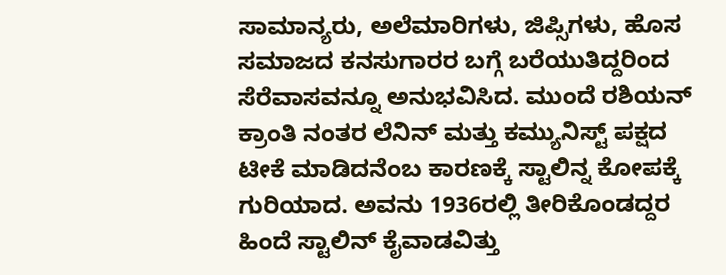ಸಾಮಾನ್ಯರು, ಅಲೆಮಾರಿಗಳು, ಜಿಪ್ಸಿಗಳು, ಹೊಸ ಸಮಾಜದ ಕನಸುಗಾರರ ಬಗ್ಗೆ ಬರೆಯುತಿದ್ದರಿಂದ ಸೆರೆವಾಸವನ್ನೂ ಅನುಭವಿಸಿದ. ಮುಂದೆ ರಶಿಯನ್ ಕ್ರಾಂತಿ ನಂತರ ಲೆನಿನ್ ಮತ್ತು ಕಮ್ಯುನಿಸ್ಟ್ ಪಕ್ಷದ ಟೀಕೆ ಮಾಡಿದನೆಂಬ ಕಾರಣಕ್ಕೆ ಸ್ಟಾಲಿನ್ನ ಕೋಪಕ್ಕೆ ಗುರಿಯಾದ. ಅವನು 1936ರಲ್ಲಿ ತೀರಿಕೊಂಡದ್ದರ ಹಿಂದೆ ಸ್ಟಾಲಿನ್ ಕೈವಾಡವಿತ್ತು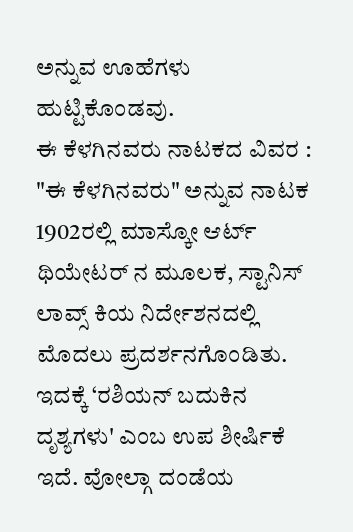ಅನ್ನುವ ಊಹೆಗಳು ಹುಟ್ಟಿಕೊಂಡವು.
ಈ ಕೆಳಗಿನವರು ನಾಟಕದ ವಿವರ : "ಈ ಕೆಳಗಿನವರು" ಅನ್ನುವ ನಾಟಕ 1902ರಲ್ಲಿ ಮಾಸ್ಕೋ ಆರ್ಟ್ ಥಿಯೇಟರ್ ನ ಮೂಲಕ, ಸ್ಟಾನಿಸ್ ಲಾವ್ಸ್ ಕಿಯ ನಿರ್ದೇಶನದಲ್ಲಿ ಮೊದಲು ಪ್ರದರ್ಶನಗೊಂಡಿತು.
ಇದಕ್ಕೆ ‘ರಶಿಯನ್ ಬದುಕಿನ ದೃಶ್ಯಗಳು' ಎಂಬ ಉಪ ಶೀರ್ಷಿಕೆ ಇದೆ. ವೋಲ್ಗಾ ದಂಡೆಯ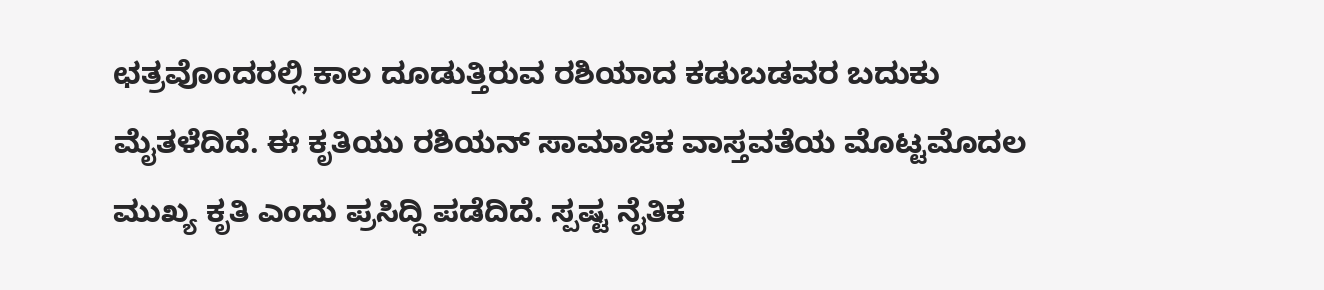ಛತ್ರವೊಂದರಲ್ಲಿ ಕಾಲ ದೂಡುತ್ತಿರುವ ರಶಿಯಾದ ಕಡುಬಡವರ ಬದುಕು ಮೈತಳೆದಿದೆ. ಈ ಕೃತಿಯು ರಶಿಯನ್ ಸಾಮಾಜಿಕ ವಾಸ್ತವತೆಯ ಮೊಟ್ಟಮೊದಲ ಮುಖ್ಯ ಕೃತಿ ಎಂದು ಪ್ರಸಿದ್ಧಿ ಪಡೆದಿದೆ. ಸ್ಪಷ್ಟ ನೈತಿಕ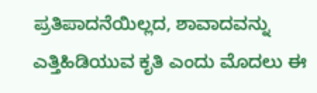ಪ್ರತಿಪಾದನೆಯಿಲ್ಲದ, ಶಾವಾದವನ್ನು ಎತ್ತಿಹಿಡಿಯುವ ಕೃತಿ ಎಂದು ಮೊದಲು ಈ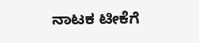ನಾಟಕ ಟೀಕೆಗೆ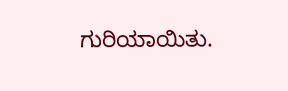ಗುರಿಯಾಯಿತು.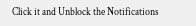Click it and Unblock the Notifications